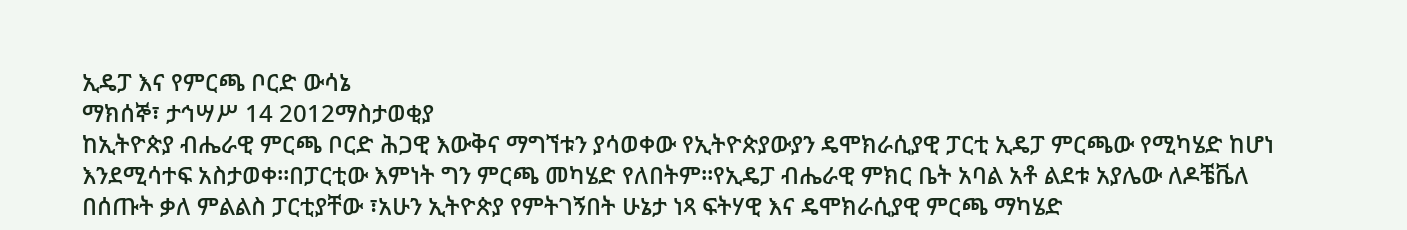ኢዴፓ እና የምርጫ ቦርድ ውሳኔ
ማክሰኞ፣ ታኅሣሥ 14 2012ማስታወቂያ
ከኢትዮጵያ ብሔራዊ ምርጫ ቦርድ ሕጋዊ እውቅና ማግኘቱን ያሳወቀው የኢትዮጵያውያን ዴሞክራሲያዊ ፓርቲ ኢዴፓ ምርጫው የሚካሄድ ከሆነ እንደሚሳተፍ አስታወቀ።በፓርቲው እምነት ግን ምርጫ መካሄድ የለበትም።የኢዴፓ ብሔራዊ ምክር ቤት አባል አቶ ልደቱ አያሌው ለዶቼቬለ በሰጡት ቃለ ምልልስ ፓርቲያቸው ፣አሁን ኢትዮጵያ የምትገኝበት ሁኔታ ነጻ ፍትሃዊ እና ዴሞክራሲያዊ ምርጫ ማካሄድ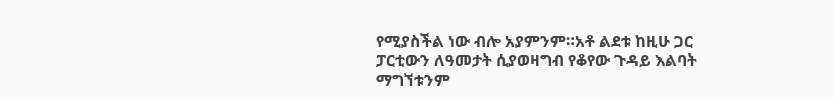የሚያስችል ነው ብሎ አያምንም።አቶ ልደቱ ከዚሁ ጋር ፓርቲውን ለዓመታት ሲያወዛግብ የቆየው ጉዳይ እልባት ማግኘቱንም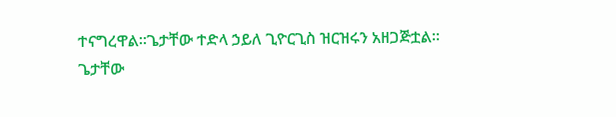ተናግረዋል።ጌታቸው ተድላ ኃይለ ጊዮርጊስ ዝርዝሩን አዘጋጅቷል።
ጌታቸው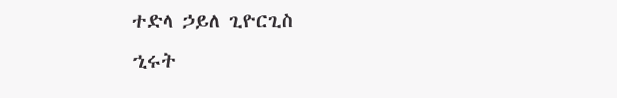ተድላ ኃይለ ጊዮርጊስ
ኂሩት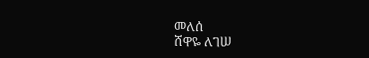መለሰ
ሸዋዬ ለገሠ